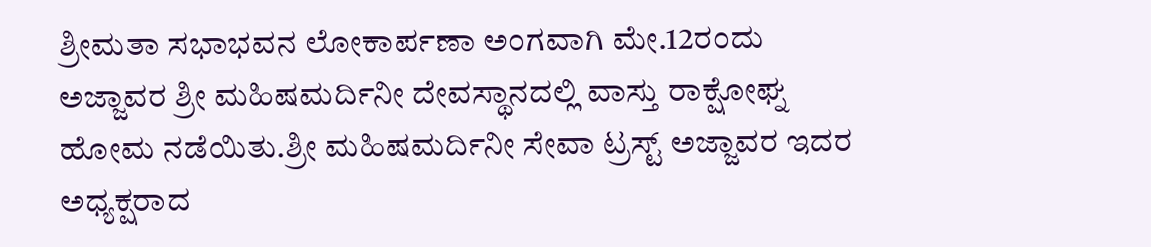ಶ್ರೀಮತಾ ಸಭಾಭವನ ಲೋಕಾರ್ಪಣಾ ಅಂಗವಾಗಿ ಮೇ.12ರಂದು ಅಜ್ಜಾವರ ಶ್ರೀ ಮಹಿಷಮರ್ದಿನೀ ದೇವಸ್ಥಾನದಲ್ಲಿ ವಾಸ್ತು ರಾಕ್ಷೋಘ್ನ ಹೋಮ ನಡೆಯಿತು.ಶ್ರೀ ಮಹಿಷಮರ್ದಿನೀ ಸೇವಾ ಟ್ರಸ್ಟ್ ಅಜ್ಜಾವರ ಇದರ ಅಧ್ಯಕ್ಷರಾದ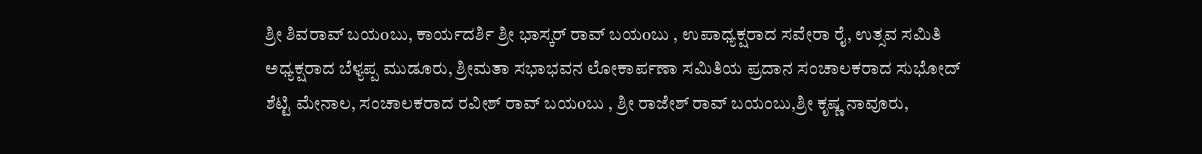ಶ್ರೀ ಶಿವರಾವ್ ಬಯoಬು, ಕಾರ್ಯದರ್ಶಿ ಶ್ರೀ ಭಾಸ್ಕರ್ ರಾವ್ ಬಯoಬು , ಉಪಾಧ್ಯಕ್ಷರಾದ ಸವೇರಾ ರೈ, ಉತ್ಸವ ಸಮಿತಿ ಅಧ್ಯಕ್ಷರಾದ ಬೆಳ್ಯಪ್ಪ ಮುಡೂರು, ಶ್ರೀಮತಾ ಸಭಾಭವನ ಲೋಕಾರ್ಪಣಾ ಸಮಿತಿಯ ಪ್ರದಾನ ಸಂಚಾಲಕರಾದ ಸುಭೋದ್ ಶೆಟ್ಟಿ ಮೇನಾಲ, ಸಂಚಾಲಕರಾದ ರವೀಶ್ ರಾವ್ ಬಯoಬು , ಶ್ರೀ ರಾಜೇಶ್ ರಾವ್ ಬಯಂಬು,ಶ್ರೀ ಕೃಷ್ಣ ನಾವೂರು,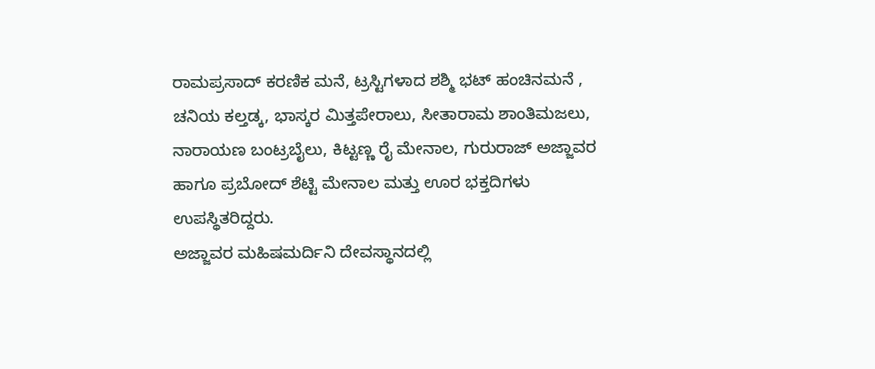ರಾಮಪ್ರಸಾದ್ ಕರಣಿಕ ಮನೆ, ಟ್ರಸ್ಟಿಗಳಾದ ಶಶ್ಮಿ ಭಟ್ ಹಂಚಿನಮನೆ , ಚನಿಯ ಕಲ್ತಡ್ಕ, ಭಾಸ್ಕರ ಮಿತ್ತಪೇರಾಲು, ಸೀತಾರಾಮ ಶಾಂತಿಮಜಲು, ನಾರಾಯಣ ಬಂಟ್ರಬೈಲು, ಕಿಟ್ಟಣ್ಣ ರೈ ಮೇನಾಲ, ಗುರುರಾಜ್ ಅಜ್ಜಾವರ ಹಾಗೂ ಪ್ರಬೋದ್ ಶೆಟ್ಟಿ ಮೇನಾಲ ಮತ್ತು ಊರ ಭಕ್ತದಿಗಳು ಉಪಸ್ಥಿತರಿದ್ದರು.
ಅಜ್ಜಾವರ ಮಹಿಷಮರ್ದಿನಿ ದೇವಸ್ಥಾನದಲ್ಲಿ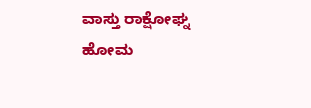ವಾಸ್ತು ರಾಕ್ಷೋಘ್ನ ಹೋಮ